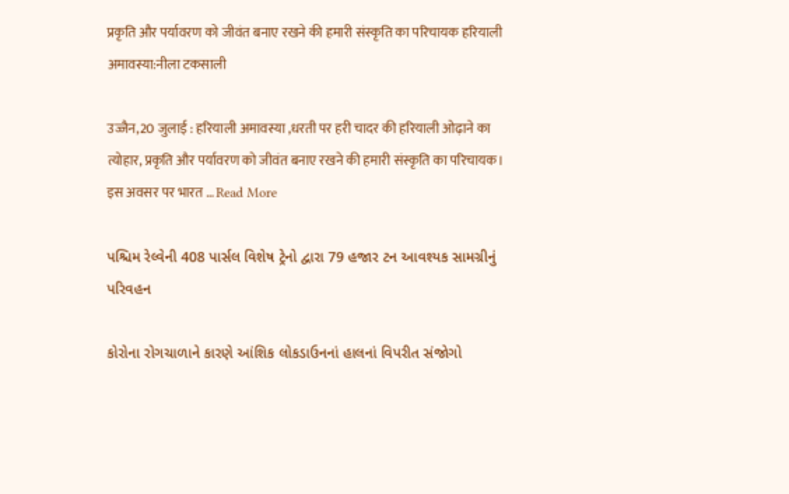प्रकृति और पर्यावरण को जीवंत बनाए रखने की हमारी संस्कृति का परिचायक हरियाली अमावस्या:नीला टकसाली

उज्जैन,20 जुलाई : हरियाली अमावस्या ,धरती पर हरी चादर की हरियाली ओढ़ाने का त्योहार, प्रकृति और पर्यावरण को जीवंत बनाए रखने की हमारी संस्कृति का परिचायक। इस अवसर पर भारत … Read More

પશ્ચિમ રેલ્વેની 408 પાર્સલ વિશેષ ટ્રેનો દ્વારા 79 હજાર ટન આવશ્યક સામગ્રીનું પરિવહન

કોરોના રોગચાળાને કારણે આંશિક લોકડાઉનનાં હાલનાં વિપરીત સંજોગો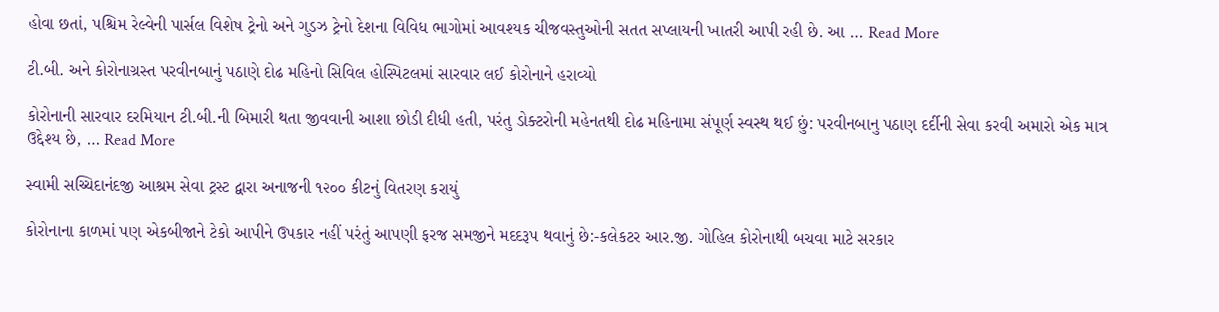હોવા છતાં, પશ્ચિમ રેલ્વેની પાર્સલ વિશેષ ટ્રેનો અને ગુડઝ ટ્રેનો દેશના વિવિધ ભાગોમાં આવશ્યક ચીજવસ્તુઓની સતત સપ્લાયની ખાતરી આપી રહી છે. આ … Read More

ટી.બી. અને કોરોનાગ્રસ્ત પરવીનબાનું પઠાણે દોઢ મહિનો સિવિલ હોસ્પિટલમાં સારવાર લઈ કોરોનાને હરાવ્યો

કોરોનાની સારવાર દરમિયાન ટી.બી.ની બિમારી થતા જીવવાની આશા છોડી દીધી હતી, પરંતુ ડોક્ટરોની મહેનતથી દોઢ મહિનામા સંપૂર્ણ સ્વસ્થ થઈ છું: પરવીનબાનુ પઠાણ દર્દીની સેવા કરવી અમારો એક માત્ર ઉદ્દેશ્ય છે, … Read More

સ્વામી સચ્ચિદાનંદજી આશ્રમ સેવા ટ્રસ્ટ દ્વારા અનાજની ૧૨૦૦ કીટનું વિતરણ કરાયું

કોરોનાના કાળમાં પણ એકબીજાને ટેકો આપીને ઉપકાર નહીં પરંતું આપણી ફરજ સમજીને મદદરૂપ થવાનું છે:-કલેકટર આર.જી. ગોહિલ કોરોનાથી બચવા માટે સરકાર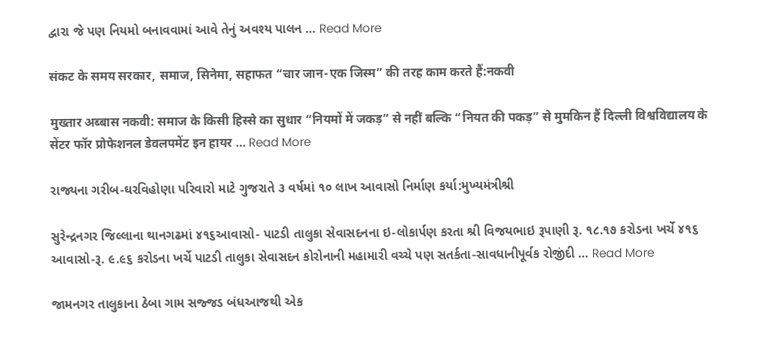દ્વારા જે પણ નિયમો બનાવવામાં આવે તેનું અવશ્ય પાલન … Read More

संकट के समय सरकार, समाज, सिनेमा, सहाफत “चार जान-एक जिस्म” की तरह काम करते हैं:नकवी

मुख्तार अब्बास नकवी: समाज के किसी हिस्से का सुधार “नियमों में जकड़” से नहीं बल्कि “नियत की पकड़” से मुमकिन हैं दिल्ली विश्वविद्यालय के सेंटर फॉर प्रोफेशनल डेवलपमेंट इन हायर … Read More

રાજ્યના ગરીબ-ઘરવિહોણા પરિવારો માટે ગુજરાતે ૩ વર્ષમાં ૧૦ લાખ આવાસો નિર્માણ કર્યા:મુખ્યમંત્રીશ્રી

સુરેન્દ્રનગર જિલ્લાના થાનગઢમાં ૪૧૬આવાસો- પાટડી તાલુકા સેવાસદનના ઇ-લોકાર્પણ કરતા શ્રી વિજયભાઇ રૂપાણી રૂ. ૧૮.૧૭ કરોડના ખર્ચે ૪૧૬ આવાસો-રૂ. ૯.૯૬ કરોડના ખર્ચે પાટડી તાલુકા સેવાસદન કોરોનાની મહામારી વચ્ચે પણ સતર્કતા-સાવધાનીપૂર્વક રોજીંદી … Read More

જામનગર તાલુકાના ઠેબા ગામ સજ્જડ બંધઆજથી એક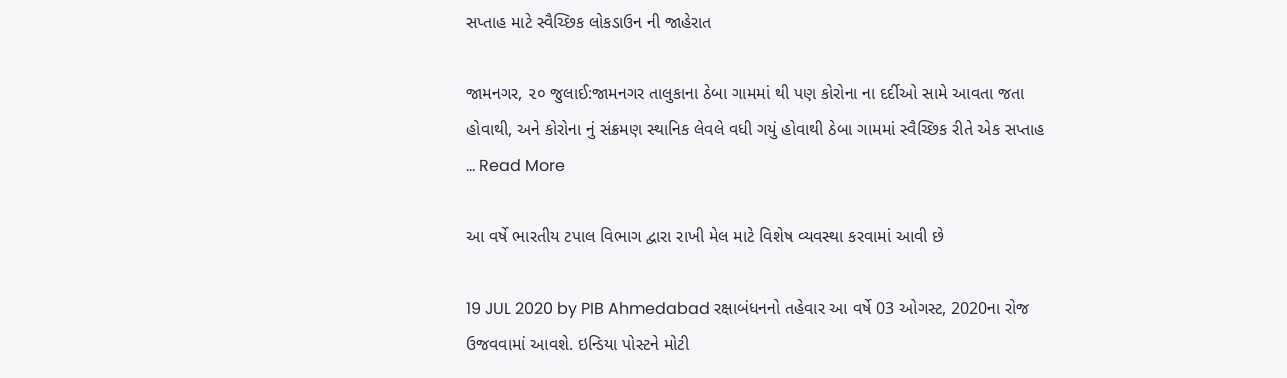સપ્તાહ માટે સ્વૈચ્છિક લોકડાઉન ની જાહેરાત

જામનગર, ૨૦ જુલાઈ:જામનગર તાલુકાના ઠેબા ગામમાં થી પણ કોરોના ના દર્દીઓ સામે આવતા જતા હોવાથી, અને કોરોના નું સંક્રમણ સ્થાનિક લેવલે વધી ગયું હોવાથી ઠેબા ગામમાં સ્વૈચ્છિક રીતે એક સપ્તાહ … Read More

આ વર્ષે ભારતીય ટપાલ વિભાગ દ્વારા રાખી મેલ માટે વિશેષ વ્યવસ્થા કરવામાં આવી છે

19 JUL 2020 by PIB Ahmedabad રક્ષાબંધનનો તહેવાર આ વર્ષે 03 ઓગસ્ટ, 2020ના રોજ ઉજવવામાં આવશે. ઇન્ડિયા પોસ્ટને મોટી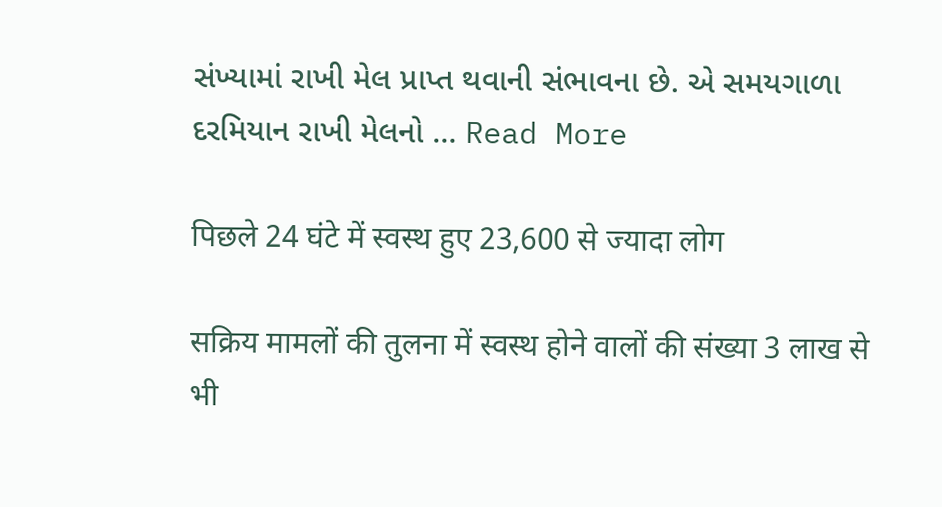સંખ્યામાં રાખી મેલ પ્રાપ્ત થવાની સંભાવના છે. એ સમયગાળા દરમિયાન રાખી મેલનો … Read More

पिछले 24 घंटे में स्वस्थ हुए 23,600 से ज्यादा लोग

सक्रिय मामलों की तुलना में स्वस्थ होने वालों की संख्या 3 लाख से भी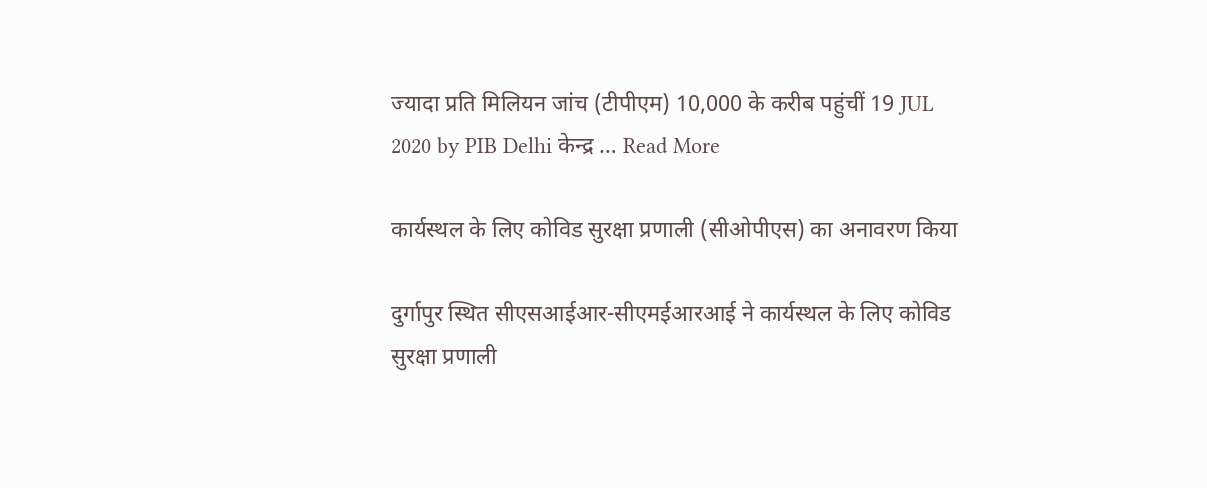ज्यादा प्रति मिलियन जांच (टीपीएम) 10,000 के करीब पहुंचीं 19 JUL 2020 by PIB Delhi केन्द्र … Read More

कार्यस्थल के लिए कोविड सुरक्षा प्रणाली (सीओपीएस) का अनावरण किया

दुर्गापुर स्थित सीएसआईआर-सीएमईआरआई ने कार्यस्थल के लिए कोविड सुरक्षा प्रणाली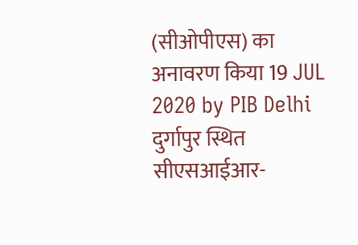(सीओपीएस) का अनावरण किया 19 JUL 2020 by PIB Delhi दुर्गापुर स्थित सीएसआईआर-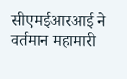सीएमईआरआई ने वर्तमान महामारी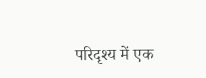परिदृश्य में एक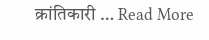क्रांतिकारी … Read More